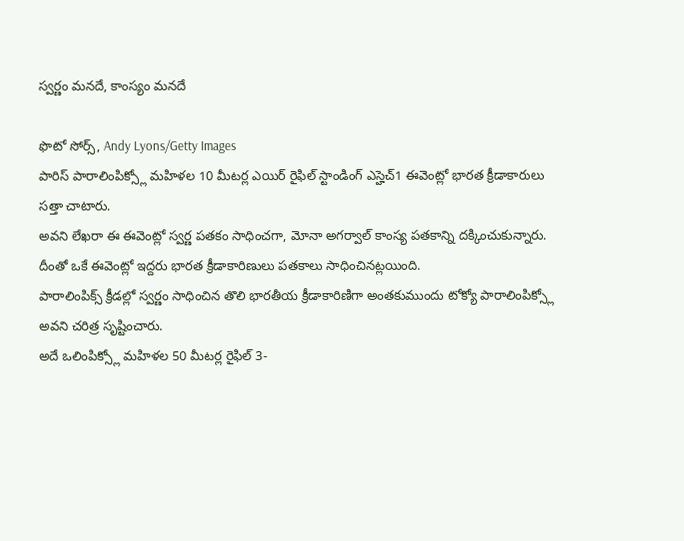స్వర్ణం మనదే, కాంస్యం మనదే

ఫొటో సోర్స్, Andy Lyons/Getty Images
పారిస్ పారాలింపిక్స్లో మహిళల 10 మీటర్ల ఎయిర్ రైఫిల్ స్టాండింగ్ ఎస్హెచ్1 ఈవెంట్లో భారత క్రీడాకారులు సత్తా చాటారు.
అవని లేఖరా ఈ ఈవెంట్లో స్వర్ణ పతకం సాధించగా, మోనా అగర్వాల్ కాంస్య పతకాన్ని దక్కించుకున్నారు.
దీంతో ఒకే ఈవెంట్లో ఇద్దరు భారత క్రీడాకారిణులు పతకాలు సాధించినట్లయింది.
పారాలింపిక్స్ క్రీడల్లో స్వర్ణం సాధించిన తొలి భారతీయ క్రీడాకారిణిగా అంతకుముందు టోక్యో పారాలింపిక్స్లో అవని చరిత్ర సృష్టించారు.
అదే ఒలింపిక్స్లో మహిళల 50 మీటర్ల రైఫిల్ 3-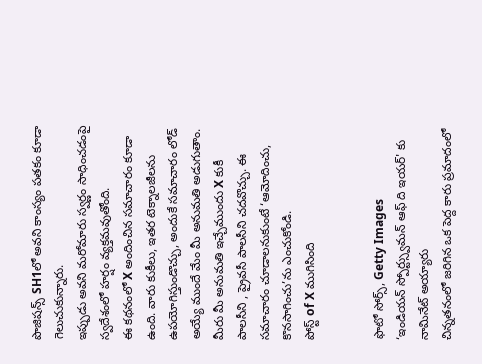పొజిషన్స్ SH1లో అవని కాంస్యం పతకం కూడా గెలుచుకున్నారు.
ఇప్పుడు అవని మరోమారు స్వర్ణం సాధించడంపై స్వదేశంలో హర్షం వ్యక్తమవుతోంది.
ఈ కథనంలో X అందించిన సమాచారం కూడా ఉంది. వారు కుకీలు, ఇతర టెక్నాలజీలను ఉపయోగిస్తుండొచ్చు, అందుకే సమాచారం లోడ్ అయ్యే ముందే మేం మీ అనుమతి అడుగుతాం. మీరు మీ అనుమతి ఇచ్చేముందు X కుకీ పాలసీని , ప్రైవసీ పాలసీని చదవొచ్చు. ఈ సమాచారం చూడాలనుకుంటే ‘ఆమోదించు, కొనసాగించు’ను ఎంచుకోండి.
పోస్ట్ of X ముగిసింది


ఫొటో సోర్స్, Getty Images
‘ఇండియన్ స్పోర్ట్స్వుమన్ ఆఫ్ ది ఇయర్' కు నామినేట్ అయ్యారు
చిన్నతనంలో జరిగిన ఒక పెద్ద కారు ప్రమాదంలో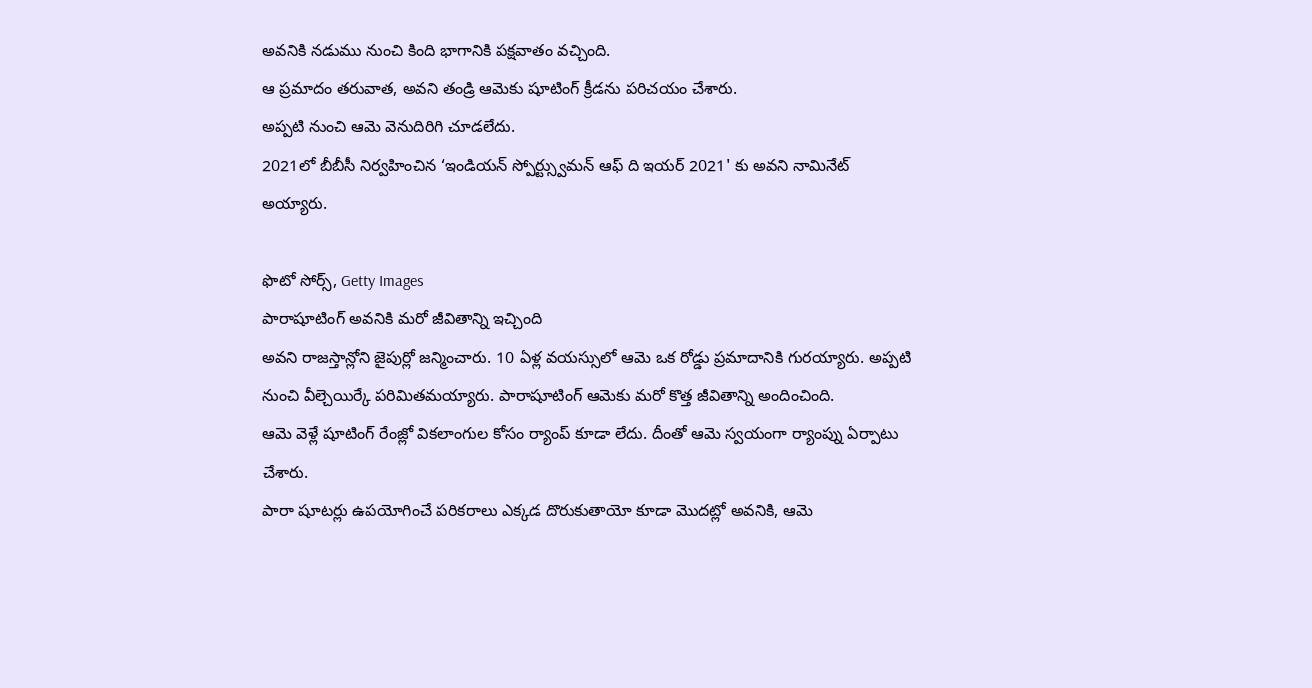అవనికి నడుము నుంచి కింది భాగానికి పక్షవాతం వచ్చింది.
ఆ ప్రమాదం తరువాత, అవని తండ్రి ఆమెకు షూటింగ్ క్రీడను పరిచయం చేశారు.
అప్పటి నుంచి ఆమె వెనుదిరిగి చూడలేదు.
2021లో బీబీసీ నిర్వహించిన ‘ఇండియన్ స్పోర్ట్స్వుమన్ ఆఫ్ ది ఇయర్ 2021' కు అవని నామినేట్ అయ్యారు.

ఫొటో సోర్స్, Getty Images
పారాషూటింగ్ అవనికి మరో జీవితాన్ని ఇచ్చింది
అవని రాజస్తాన్లోని జైపుర్లో జన్మించారు. 10 ఏళ్ల వయస్సులో ఆమె ఒక రోడ్డు ప్రమాదానికి గురయ్యారు. అప్పటి నుంచి వీల్చెయిర్కే పరిమితమయ్యారు. పారాషూటింగ్ ఆమెకు మరో కొత్త జీవితాన్ని అందించింది.
ఆమె వెళ్లే షూటింగ్ రేంజ్లో వికలాంగుల కోసం ర్యాంప్ కూడా లేదు. దీంతో ఆమె స్వయంగా ర్యాంప్ను ఏర్పాటు చేశారు.
పారా షూటర్లు ఉపయోగించే పరికరాలు ఎక్కడ దొరుకుతాయో కూడా మొదట్లో అవనికి, ఆమె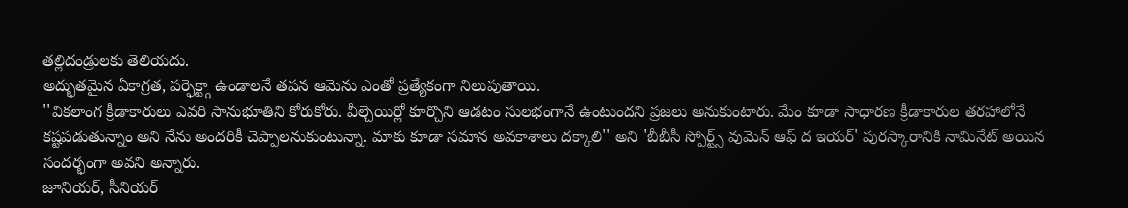తల్లిదండ్రులకు తెలియదు.
అద్భుతమైన ఏకాగ్రత, పర్ఫెక్ట్గా ఉండాలనే తపన ఆమెను ఎంతో ప్రత్యేకంగా నిలుపుతాయి.
''వికలాంగ క్రీడాకారులు ఎవరి సానుభూతిని కోరుకోరు. వీల్చెయిర్లో కూర్చొని ఆడటం సులభంగానే ఉంటుందని ప్రజలు అనుకుంటారు. మేం కూడా సాధారణ క్రీడాకారుల తరహాలోనే కష్టపడుతున్నాం అని నేను అందరికీ చెప్పాలనుకుంటున్నా. మాకు కూడా సమాన అవకాశాలు దక్కాలి'' అని 'బీబీసీ స్పోర్ట్స్ వుమెన్ ఆఫ్ ద ఇయర్' పురస్కారానికి నామినేట్ అయిన సందర్భంగా అవని అన్నారు.
జూనియర్, సీనియర్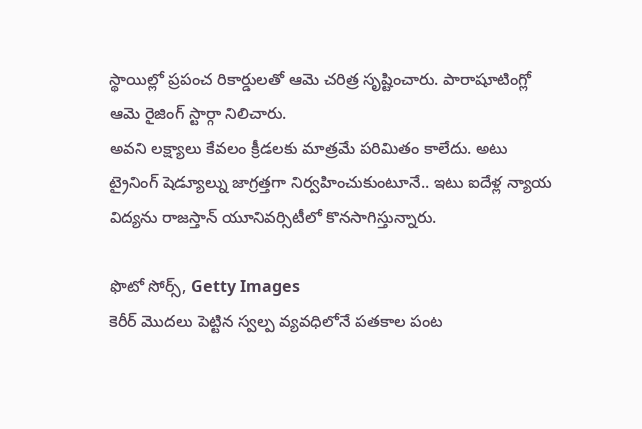స్థాయిల్లో ప్రపంచ రికార్డులతో ఆమె చరిత్ర సృష్టించారు. పారాషూటింగ్లో ఆమె రైజింగ్ స్టార్గా నిలిచారు.
అవని లక్ష్యాలు కేవలం క్రీడలకు మాత్రమే పరిమితం కాలేదు. అటు ట్రైనింగ్ షెడ్యూల్ను జాగ్రత్తగా నిర్వహించుకుంటూనే.. ఇటు ఐదేళ్ల న్యాయ విద్యను రాజస్తాన్ యూనివర్సిటీలో కొనసాగిస్తున్నారు.

ఫొటో సోర్స్, Getty Images
కెరీర్ మొదలు పెట్టిన స్వల్ప వ్యవధిలోనే పతకాల పంట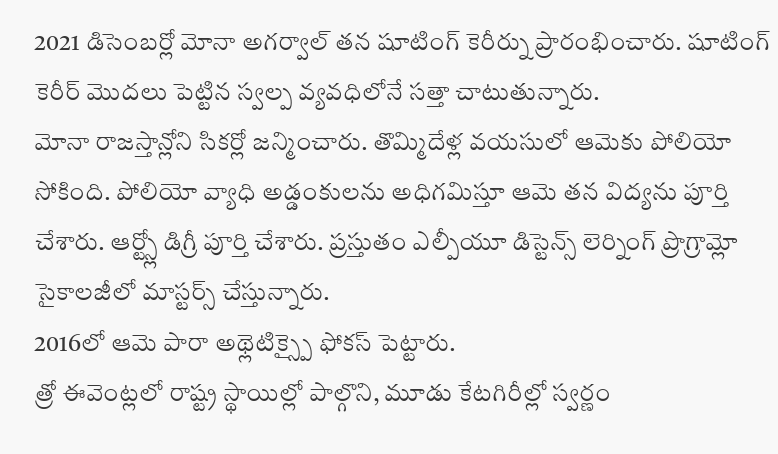2021 డిసెంబర్లో మోనా అగర్వాల్ తన షూటింగ్ కెరీర్ను ప్రారంభించారు. షూటింగ్ కెరీర్ మొదలు పెట్టిన స్వల్ప వ్యవధిలోనే సత్తా చాటుతున్నారు.
మోనా రాజస్తాన్లోని సికర్లో జన్మించారు. తొమ్మిదేళ్ల వయసులో ఆమెకు పోలియో సోకింది. పోలియో వ్యాధి అడ్డంకులను అధిగమిస్తూ ఆమె తన విద్యను పూర్తి చేశారు. ఆర్ట్స్లో డిగ్రీ పూర్తి చేశారు. ప్రస్తుతం ఎల్పీయూ డిస్టెన్స్ లెర్నింగ్ ప్రొగ్రామ్లో సైకాలజీలో మాస్టర్స్ చేస్తున్నారు.
2016లో ఆమె పారా అథ్లెటిక్స్పై ఫోకస్ పెట్టారు.
త్రో ఈవెంట్లలో రాష్ట్ర స్థాయిల్లో పాల్గొని, మూడు కేటగిరీల్లో స్వర్ణం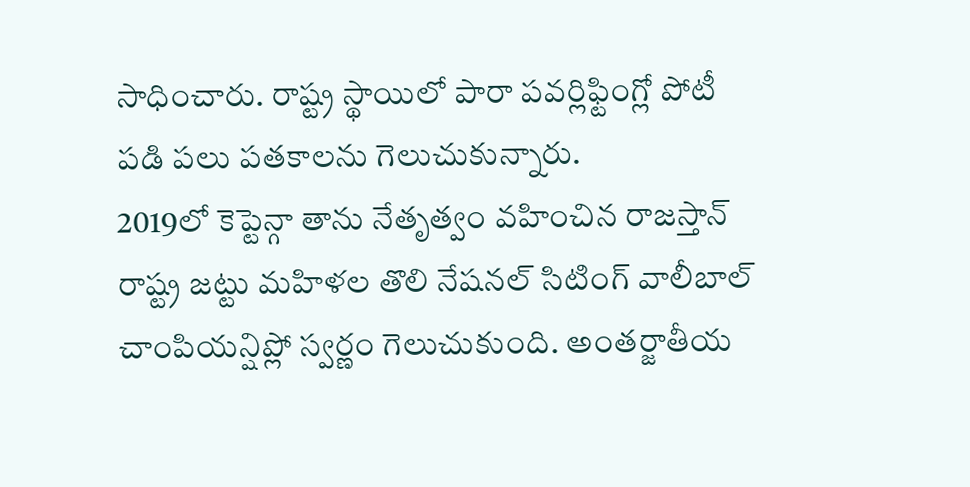సాధించారు. రాష్ట్ర స్థాయిలో పారా పవర్లిఫ్టింగ్లో పోటీ పడి పలు పతకాలను గెలుచుకున్నారు.
2019లో కెప్టెన్గా తాను నేతృత్వం వహించిన రాజస్తాన్ రాష్ట్ర జట్టు మహిళల తొలి నేషనల్ సిటింగ్ వాలీబాల్ చాంపియన్షిప్లో స్వర్ణం గెలుచుకుంది. అంతర్జాతీయ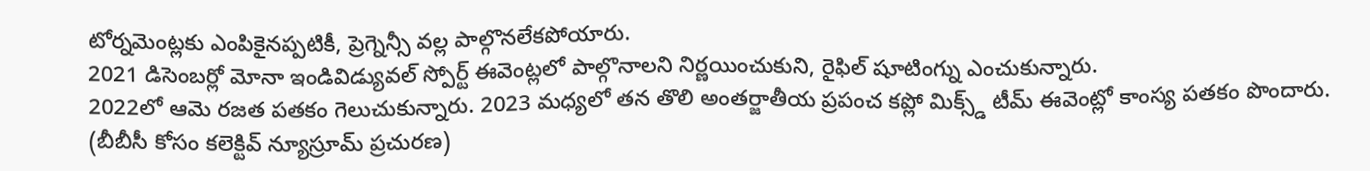టోర్నమెంట్లకు ఎంపికైనప్పటికీ, ప్రెగ్నెన్సీ వల్ల పాల్గొనలేకపోయారు.
2021 డిసెంబర్లో మోనా ఇండివిడ్యువల్ స్పోర్ట్ ఈవెంట్లలో పాల్గొనాలని నిర్ణయించుకుని, రైఫిల్ షూటింగ్ను ఎంచుకున్నారు.
2022లో ఆమె రజత పతకం గెలుచుకున్నారు. 2023 మధ్యలో తన తొలి అంతర్జాతీయ ప్రపంచ కప్లో మిక్స్డ్ టీమ్ ఈవెంట్లో కాంస్య పతకం పొందారు.
(బీబీసీ కోసం కలెక్టివ్ న్యూస్రూమ్ ప్రచురణ)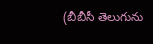(బీబీసీ తెలుగును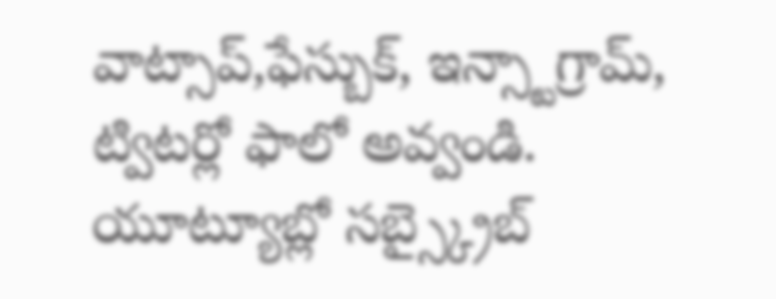వాట్సాప్,ఫేస్బుక్, ఇన్స్టాగ్రామ్, ట్విటర్లో ఫాలో అవ్వండి. యూట్యూబ్లో సబ్స్క్రైబ్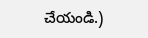చేయండి.)